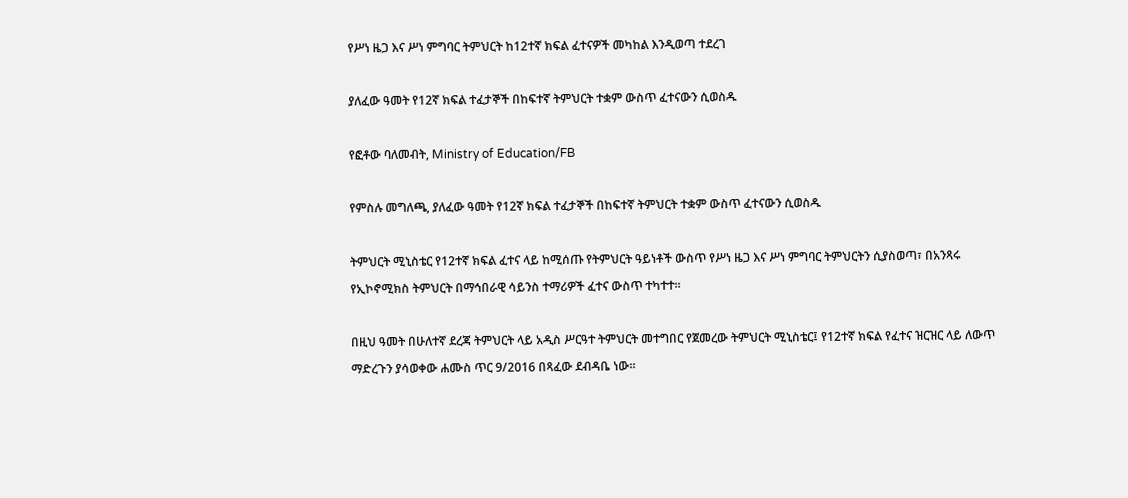የሥነ ዜጋ እና ሥነ ምግባር ትምህርት ከ12ተኛ ክፍል ፈተናዎች መካከል እንዲወጣ ተደረገ

ያለፈው ዓመት የ12ኛ ክፍል ተፈታኞች በከፍተኛ ትምህርት ተቋም ውስጥ ፈተናውን ሲወስዱ

የፎቶው ባለመብት, Ministry of Education/FB

የምስሉ መግለጫ, ያለፈው ዓመት የ12ኛ ክፍል ተፈታኞች በከፍተኛ ትምህርት ተቋም ውስጥ ፈተናውን ሲወስዱ

ትምህርት ሚኒስቴር የ12ተኛ ክፍል ፈተና ላይ ከሚሰጡ የትምህርት ዓይነቶች ውስጥ የሥነ ዜጋ እና ሥነ ምግባር ትምህርትን ሲያስወጣ፣ በአንጻሩ የኢኮኖሚክስ ትምህርት በማኅበራዊ ሳይንስ ተማሪዎች ፈተና ውስጥ ተካተተ።

በዚህ ዓመት በሁለተኛ ደረጃ ትምህርት ላይ አዲስ ሥርዓተ ትምህርት መተግበር የጀመረው ትምህርት ሚኒስቴር፤ የ12ተኛ ክፍል የፈተና ዝርዝር ላይ ለውጥ ማድረጉን ያሳወቀው ሐሙስ ጥር 9/2016 በጻፈው ደብዳቤ ነው።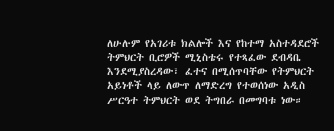ለሁሉም የአገሪቱ ክልሎች እና የከተማ አስተዳደሮች ትምህርት ቢሮዎች ሚኒስቴሩ የተጻፈው ደብዳቤ እንደሚያስረዳው፣ ፈተና በሚሰጥባቸው የትምህርት አይነቶች ላይ ለውጥ ለማድረግ የተወሰነው አዲስ ሥርዓተ ትምህርት ወደ ትግበራ በመግባቱ ነው።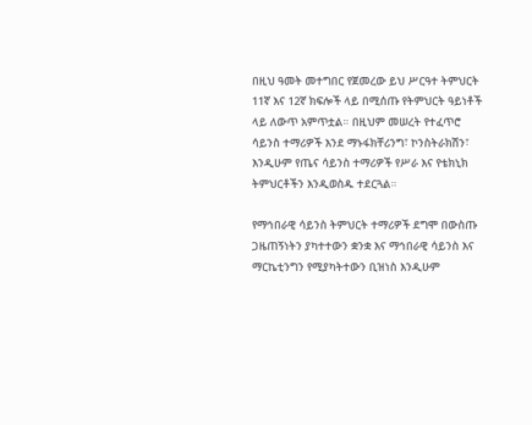በዚህ ዓመት መተግበር የጀመረው ይህ ሥርዓተ ትምህርት 11ኛ እና 12ኛ ክፍሎች ላይ በሚሰጡ የትምህርት ዓይነቶች ላይ ለውጥ አምጥቷል። በዚህም መሠረት የተፈጥሮ ሳይንስ ተማሪዎች እንደ ማኑፋክቸሪንግ፣ ኮንስትራክሽን፣ እንዲሁም የጤና ሳይንስ ተማሪዎች የሥራ እና የቴክኒክ ትምህርቶችን እንዲወስዱ ተደርጓል።

የማኅበራዊ ሳይንስ ትምህርት ተማሪዎች ደግሞ በውስጡ ጋዜጠኝነትን ያካተተውን ቋንቋ እና ማኅበራዊ ሳይንስ እና ማርኬቲንግን የሚያካትተውን ቢዝነስ እንዲሁም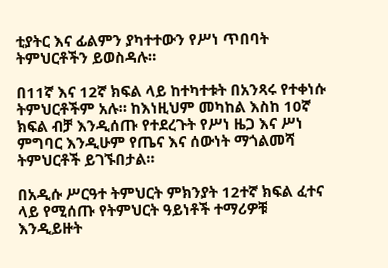ቲያትር እና ፊልምን ያካተተውን የሥነ ጥበባት ትምህርቶችን ይወስዳሉ።

በ11ኛ እና 12ኛ ክፍል ላይ ከተካተቱት በአንጻሩ የተቀነሱ ትምህርቶችም አሉ። ከእነዚህም መካከል እስከ 10ኛ ክፍል ብቻ እንዲሰጡ የተደረጉት የሥነ ዜጋ እና ሥነ ምግባር እንዲሁም የጤና እና ሰውነት ማጎልመሻ ትምህርቶች ይገኙበታል።

በአዲሱ ሥርዓተ ትምህርት ምክንያት 12ተኛ ክፍል ፈተና ላይ የሚሰጡ የትምህርት ዓይነቶች ተማሪዎቹ እንዲይዙት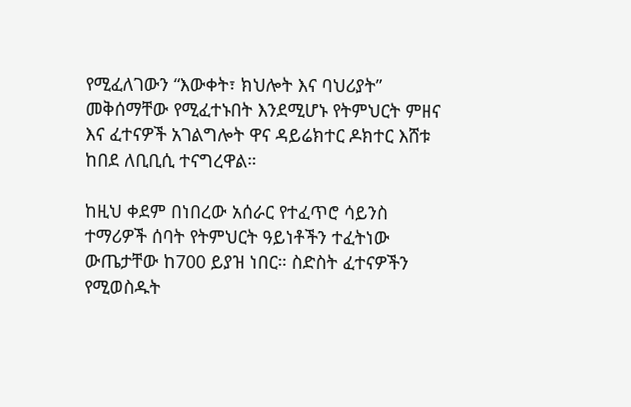የሚፈለገውን “እውቀት፣ ክህሎት እና ባህሪያት” መቅሰማቸው የሚፈተኑበት እንደሚሆኑ የትምህርት ምዘና እና ፈተናዎች አገልግሎት ዋና ዳይሬክተር ዶክተር እሸቱ ከበደ ለቢቢሲ ተናግረዋል።

ከዚህ ቀደም በነበረው አሰራር የተፈጥሮ ሳይንስ ተማሪዎች ሰባት የትምህርት ዓይነቶችን ተፈትነው ውጤታቸው ከ700 ይያዝ ነበር። ስድስት ፈተናዎችን የሚወስዱት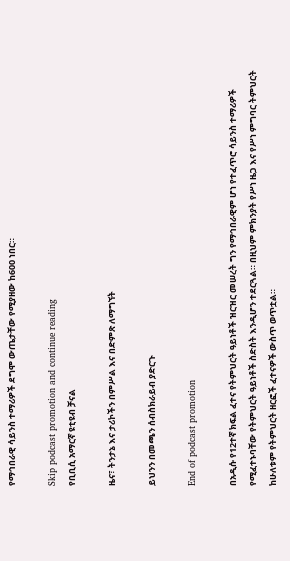የማኅበራዊ ሳይንስ ተማሪዎች ደግሞ ውጤታቸው የሚያዘው ከ600 ነበር።

Skip podcast promotion and continue reading
የቢቢሲ አማርኛ ዩቲዩብ ቻናል

ዜና፣ ትንታኔ እና ታሪኮችን በምሥል እና በድምጽ ለማግኘት

ይህንን በመጫን ሰብስክራይብ ያድርጉ

End of podcast promotion

በአዲሱ የ12ተኛ ክፍል ፈተና የትምህርት ዓይነቶች ዝርዝር መሠረት ግን የማኅበራዊም ሆነ የተፈጥሮ ሳይንስ ተማሪዎች የሚፈተኑባቸው የትምህርት ዓይነቶች ስድስት እንዲሆን ተደርጓል። በዚህም ምክንያት የሥነ ዜጋ እና የሥነ ምግባር ትምህርት ከሁለቱም የትምህርት ዘርፎች ፈተናዎች ውስጥ ወጥቷል።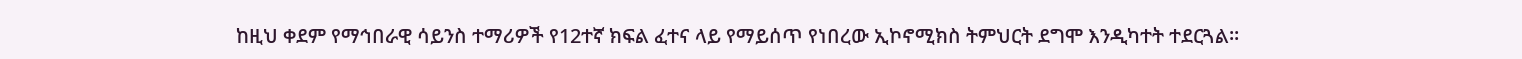ከዚህ ቀደም የማኅበራዊ ሳይንስ ተማሪዎች የ12ተኛ ክፍል ፈተና ላይ የማይሰጥ የነበረው ኢኮኖሚክስ ትምህርት ደግሞ እንዲካተት ተደርጓል።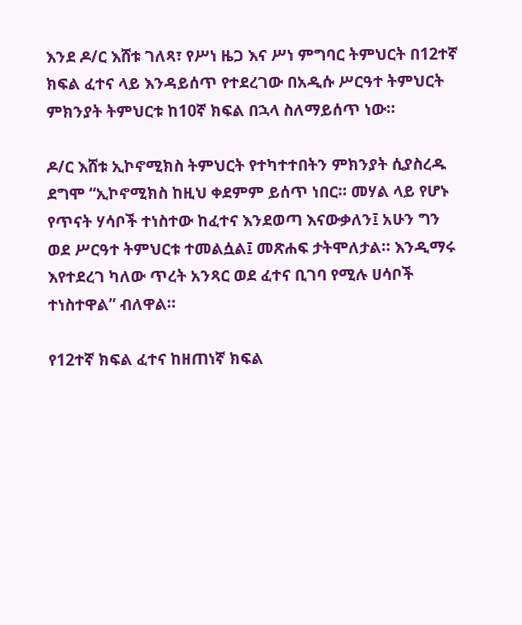እንደ ዶ/ር እሸቱ ገለጻ፣ የሥነ ዜጋ እና ሥነ ምግባር ትምህርት በ12ተኛ ክፍል ፈተና ላይ እንዳይሰጥ የተደረገው በአዲሱ ሥርዓተ ትምህርት ምክንያት ትምህርቱ ከ10ኛ ክፍል በኋላ ስለማይሰጥ ነው።

ዶ/ር እሸቱ ኢኮኖሚክስ ትምህርት የተካተተበትን ምክንያት ሲያስረዱ ደግሞ “ኢኮኖሚክስ ከዚህ ቀደምም ይሰጥ ነበር። መሃል ላይ የሆኑ የጥናት ሃሳቦች ተነስተው ከፈተና እንደወጣ እናውቃለን፤ አሁን ግን ወደ ሥርዓተ ትምህርቱ ተመልሷል፤ መጽሐፍ ታትሞለታል። እንዲማሩ እየተደረገ ካለው ጥረት አንጻር ወደ ፈተና ቢገባ የሚሉ ሀሳቦች ተነስተዋል” ብለዋል።

የ12ተኛ ክፍል ፈተና ከዘጠነኛ ክፍል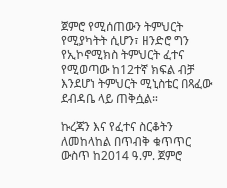ጀምሮ የሚሰጠውን ትምህርት የሚያካትት ሲሆን፣ ዘንድሮ ግን የኢኮኖሚክስ ትምህርት ፈተና የሚወጣው ከ12ተኛ ክፍል ብቻ እንደሆነ ትምህርት ሚኒስቴር በጻፈው ደብዳቤ ላይ ጠቅሷል።

ኩረጃን እና የፈተና ስርቆትን ለመከላከል በጥብቅ ቁጥጥር ውስጥ ከ2014 ዓ.ም. ጀምሮ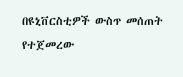በዩኒቨርስቲዎች ውስጥ መሰጠት የተጀመረው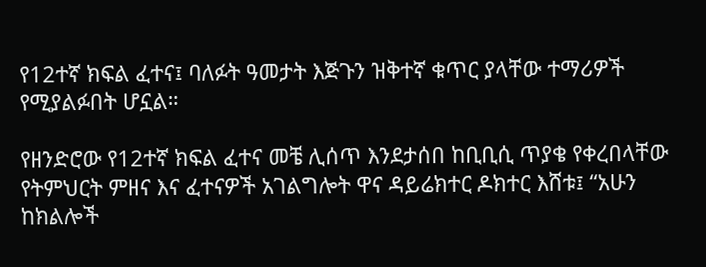የ12ተኛ ክፍል ፈተና፤ ባለፉት ዓመታት እጅጉን ዝቅተኛ ቁጥር ያላቸው ተማሪዎች የሚያልፉበት ሆኗል።

የዘንድሮው የ12ተኛ ክፍል ፈተና መቼ ሊሰጥ እንደታሰበ ከቢቢሲ ጥያቄ የቀረበላቸው የትምህርት ምዘና እና ፈተናዎች አገልግሎት ዋና ዳይሬክተር ዶክተር እሸቱ፤ “አሁን ከክልሎች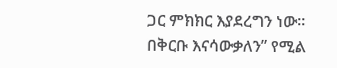ጋር ምክክር እያደረግን ነው። በቅርቡ እናሳውቃለን” የሚል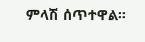ምላሽ ሰጥተዋል።